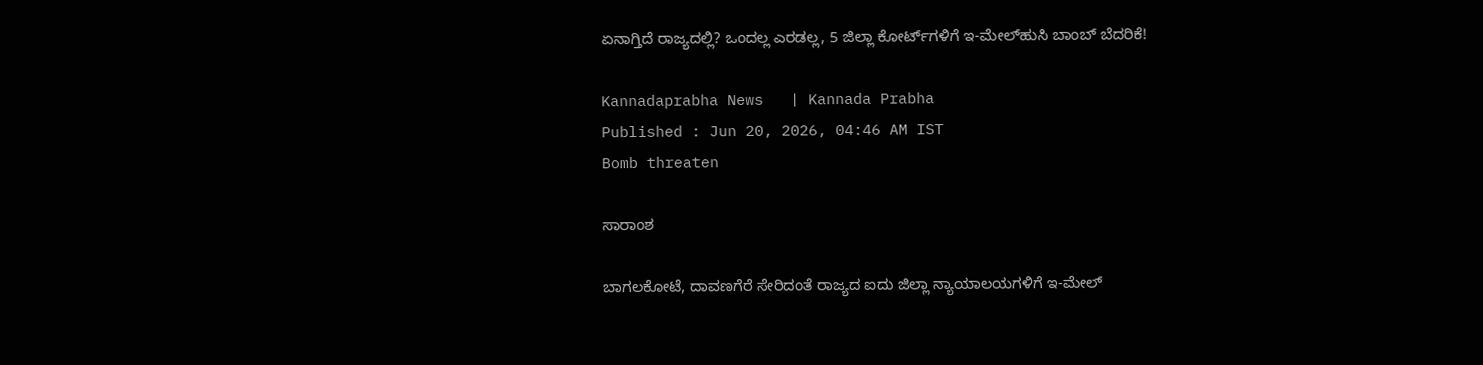ಏನಾಗ್ತಿದೆ ರಾಜ್ಯದಲ್ಲಿ? ಒಂದಲ್ಲ ಎರಡಲ್ಲ, 5 ಜಿಲ್ಲಾ ಕೋರ್ಟ್‌ಗಳಿಗೆ ಇ-ಮೇಲ್‌ಹುಸಿ ಬಾಂಬ್‌ ಬೆದರಿಕೆ!

Kannadaprabha News   | Kannada Prabha
Published : Jun 20, 2026, 04:46 AM IST
Bomb threaten

ಸಾರಾಂಶ

ಬಾಗಲಕೋಟೆ, ದಾವಣಗೆರೆ ಸೇರಿದಂತೆ ರಾಜ್ಯದ ಐದು ಜಿಲ್ಲಾ ನ್ಯಾಯಾಲಯಗಳಿಗೆ ಇ-ಮೇಲ್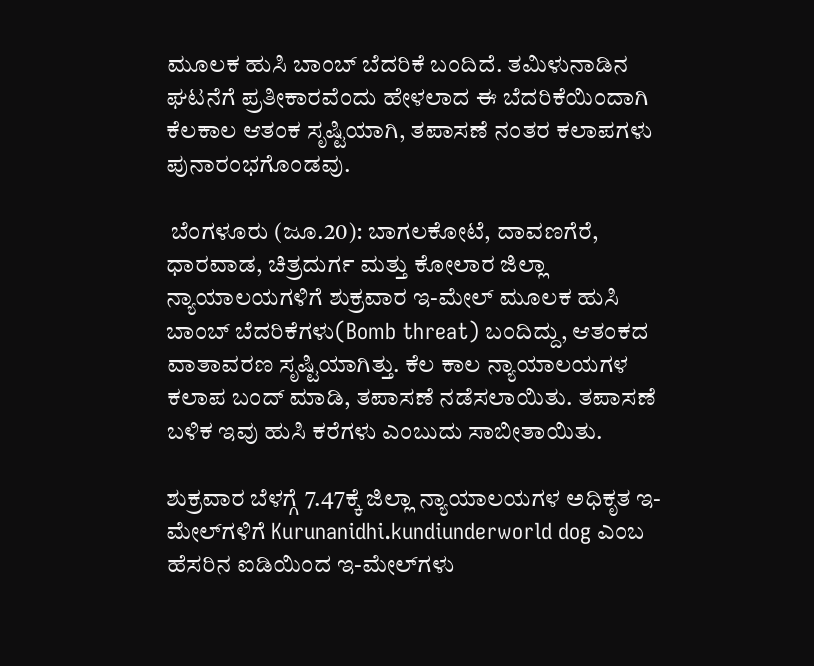ಮೂಲಕ ಹುಸಿ ಬಾಂಬ್ ಬೆದರಿಕೆ ಬಂದಿದೆ. ತಮಿಳುನಾಡಿನ ಘಟನೆಗೆ ಪ್ರತೀಕಾರವೆಂದು ಹೇಳಲಾದ ಈ ಬೆದರಿಕೆಯಿಂದಾಗಿ ಕೆಲಕಾಲ ಆತಂಕ ಸೃಷ್ಟಿಯಾಗಿ, ತಪಾಸಣೆ ನಂತರ ಕಲಾಪಗಳು ಪುನಾರಂಭಗೊಂಡವು.

 ಬೆಂಗಳೂರು (ಜೂ.20): ಬಾಗಲಕೋಟೆ, ದಾವಣಗೆರೆ, ಧಾರವಾಡ, ಚಿತ್ರದುರ್ಗ ಮತ್ತು ಕೋಲಾರ ಜಿಲ್ಲಾ ನ್ಯಾಯಾಲಯಗಳಿಗೆ ಶುಕ್ರವಾರ ಇ-ಮೇಲ್ ಮೂಲಕ ಹುಸಿ ಬಾಂಬ್ ಬೆದರಿಕೆಗಳು(Bomb threat) ಬಂದಿದ್ದು, ಆತಂಕದ ವಾತಾವರಣ ಸೃಷ್ಟಿಯಾಗಿತ್ತು. ಕೆಲ ಕಾಲ ನ್ಯಾಯಾಲಯಗಳ ಕಲಾಪ ಬಂದ್‌ ಮಾಡಿ, ತಪಾಸಣೆ ನಡೆಸಲಾಯಿತು. ತಪಾಸಣೆ ಬಳಿಕ ಇವು ಹುಸಿ ಕರೆಗಳು ಎಂಬುದು ಸಾಬೀತಾಯಿತು.

ಶುಕ್ರವಾರ ಬೆಳಗ್ಗೆ 7.47ಕ್ಕೆ ಜಿಲ್ಲಾ ನ್ಯಾಯಾಲಯಗಳ ಅಧಿಕೃತ ಇ-ಮೇಲ್‌ಗಳಿಗೆ Kurunanidhi.kundiunderworld dog ಎಂಬ ಹೆಸರಿನ ಐಡಿಯಿಂದ ಇ-ಮೇಲ್‌ಗಳು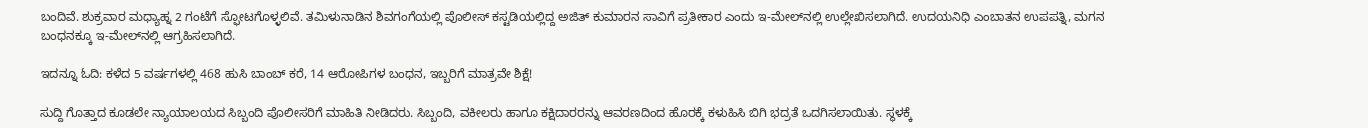ಬಂದಿವೆ. ಶುಕ್ರವಾರ ಮಧ್ಯಾಹ್ನ 2 ಗಂಟೆಗೆ ಸ್ಫೋಟಗೊಳ್ಳಲಿವೆ. ತಮಿಳುನಾಡಿನ ಶಿವಗಂಗೆಯಲ್ಲಿ ಪೊಲೀಸ್ ಕಸ್ಟಡಿಯಲ್ಲಿದ್ದ ಅಜಿತ್ ಕುಮಾರನ ಸಾವಿಗೆ ಪ್ರತೀಕಾರ ಎಂದು ಇ-ಮೇಲ್‌ನಲ್ಲಿ ಉಲ್ಲೇಖಿಸಲಾಗಿದೆ. ಉದಯನಿಧಿ ಎಂಬಾತನ ಉಪಪತ್ನಿ, ಮಗನ ಬಂಧನಕ್ಕೂ ಇ-ಮೇಲ್‌ನಲ್ಲಿ ಆಗ್ರಹಿಸಲಾಗಿದೆ.

ಇದನ್ನೂ ಓದಿ: ಕಳೆದ 5 ವರ್ಷಗಳಲ್ಲಿ 468 ಹುಸಿ ಬಾಂಬ್ ಕರೆ, 14 ಆರೋಪಿಗಳ ಬಂಧನ, ಇಬ್ಬರಿಗೆ ಮಾತ್ರವೇ ಶಿಕ್ಷೆ!

ಸುದ್ದಿ ಗೊತ್ತಾದ ಕೂಡಲೇ ನ್ಯಾಯಾಲಯದ ಸಿಬ್ಬಂದಿ ಪೊಲೀಸರಿಗೆ ಮಾಹಿತಿ ನೀಡಿದರು. ಸಿಬ್ಬಂದಿ, ವಕೀಲರು ಹಾಗೂ ಕಕ್ಷಿದಾರರನ್ನು ಆವರಣದಿಂದ ಹೊರಕ್ಕೆ ಕಳುಹಿಸಿ ಬಿಗಿ ಭದ್ರತೆ ಒದಗಿಸಲಾಯಿತು. ಸ್ಥಳಕ್ಕೆ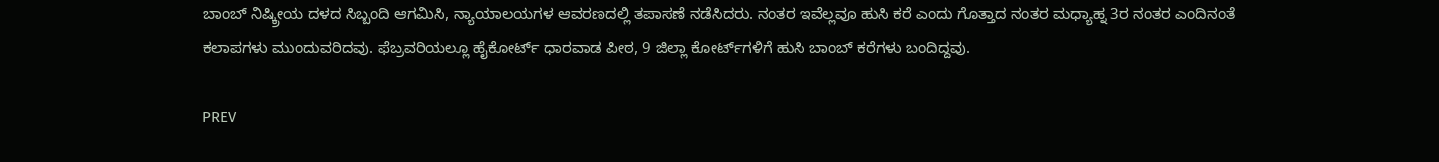ಬಾಂಬ್ ನಿಷ್ಕ್ರೀಯ ದಳದ ಸಿಬ್ಬಂದಿ ಆಗಮಿಸಿ, ನ್ಯಾಯಾಲಯಗಳ ಆವರಣದಲ್ಲಿ ತಪಾಸಣೆ ನಡೆಸಿದರು. ನಂತರ ಇವೆಲ್ಲವೂ ಹುಸಿ ಕರೆ ಎಂದು ಗೊತ್ತಾದ ನಂತರ ಮಧ್ಯಾಹ್ನ 3ರ ನಂತರ ಎಂದಿನಂತೆ ಕಲಾಪಗಳು ಮುಂದುವರಿದವು. ಫೆಬ್ರವರಿಯಲ್ಲೂ ಹೈಕೋರ್ಟ್‌ ಧಾರವಾಡ ಪೀಠ, 9 ಜಿಲ್ಲಾ ಕೋರ್ಟ್‌ಗಳಿಗೆ ಹುಸಿ ಬಾಂಬ್ ಕರೆಗಳು ಬಂದಿದ್ದವು.

PREV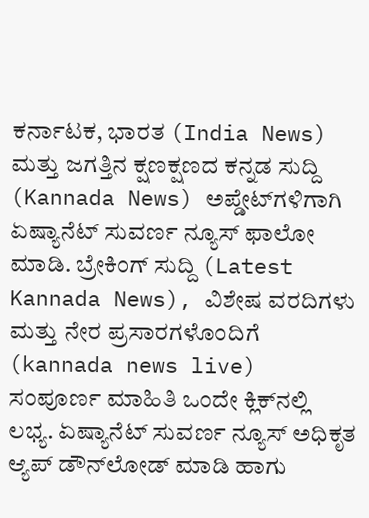ಕರ್ನಾಟಕ, ಭಾರತ (India News) ಮತ್ತು ಜಗತ್ತಿನ ಕ್ಷಣಕ್ಷಣದ ಕನ್ನಡ ಸುದ್ದಿ (Kannada News) ಅಪ್ಡೇಟ್‌ಗಳಿಗಾಗಿ ಏಷ್ಯಾನೆಟ್ ಸುವರ್ಣ ನ್ಯೂಸ್‌ ಫಾಲೋ ಮಾಡಿ. ಬ್ರೇಕಿಂಗ್ ಸುದ್ದಿ (Latest Kannada News), ವಿಶೇಷ ವರದಿಗಳು ಮತ್ತು ನೇರ ಪ್ರಸಾರಗಳೊಂದಿಗೆ (kannada news live) ಸಂಪೂರ್ಣ ಮಾಹಿತಿ ಒಂದೇ ಕ್ಲಿಕ್‌ನಲ್ಲಿ ಲಭ್ಯ. ಏಷ್ಯಾನೆಟ್ ಸುವರ್ಣ ನ್ಯೂಸ್ ಅಧಿಕೃತ ಆ್ಯಪ್ ಡೌನ್‌ಲೋಡ್ ಮಾಡಿ ಹಾಗು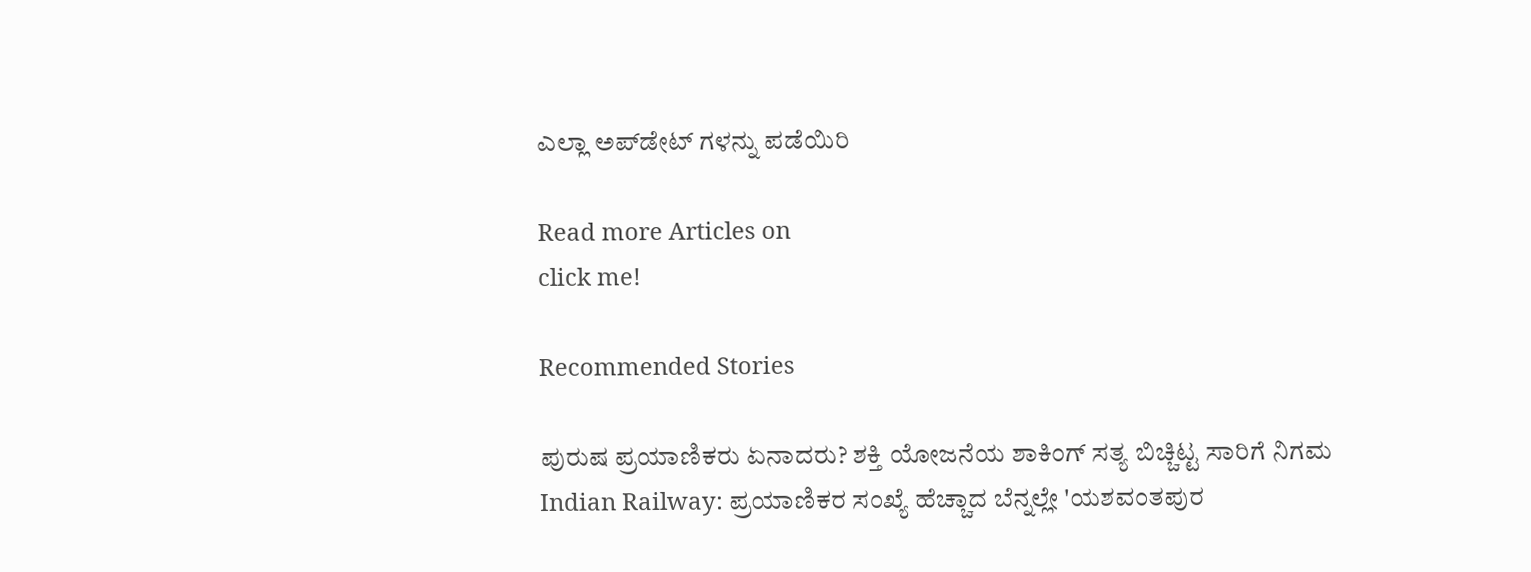ಎಲ್ಲಾ ಅಪ್‌ಡೇಟ್ ಗಳನ್ನು ಪಡೆಯಿರಿ

Read more Articles on
click me!

Recommended Stories

ಪುರುಷ ಪ್ರಯಾಣಿಕರು ಏನಾದರು? ಶಕ್ತಿ ಯೋಜನೆಯ ಶಾಕಿಂಗ್ ಸತ್ಯ ಬಿಚ್ಚಿಟ್ಟ ಸಾರಿಗೆ ನಿಗಮ
Indian Railway: ಪ್ರಯಾಣಿಕರ ಸಂಖ್ಯೆ ಹೆಚ್ಚಾದ ಬೆನ್ನಲ್ಲೇ 'ಯಶವಂತಪುರ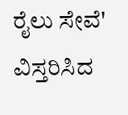ರೈಲು ಸೇವೆ' ವಿಸ್ತರಿಸಿದ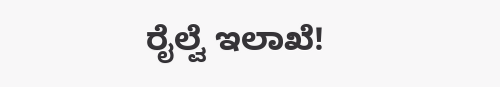ರೈಲ್ವೆ ಇಲಾಖೆ!